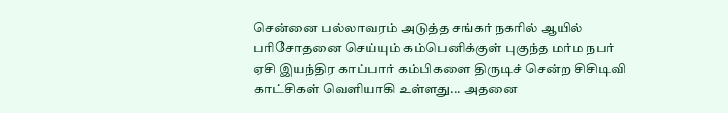சென்னை பல்லாவரம் அடுத்த சங்கர் நகரில் ஆயில் பரிசோதனை செய்யும் கம்பெனிக்குள் புகுந்த மர்ம நபர் ஏசி இயந்திர காப்பார் கம்பிகளை திருடிச் சென்ற சிசிடிவி காட்சிகள் வெளியாகி உள்ளது... அதனை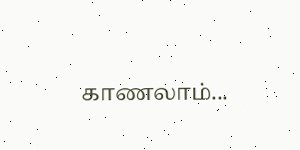காணலாம்...